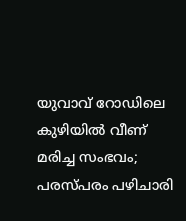യുവാവ് റോഡിലെ കുഴിയില്‍ വീണ് മരിച്ച സംഭവം; പരസ്പരം പഴിചാരി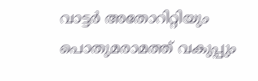വാട്ടര്‍ അതോറിറ്റിയും പൊതുമരാമത്ത് വകുപ്പും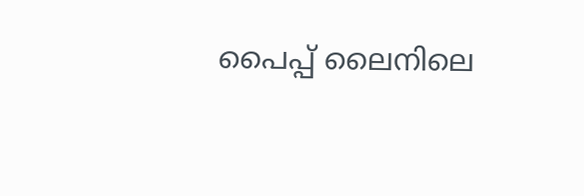പൈപ്പ് ലൈനിലെ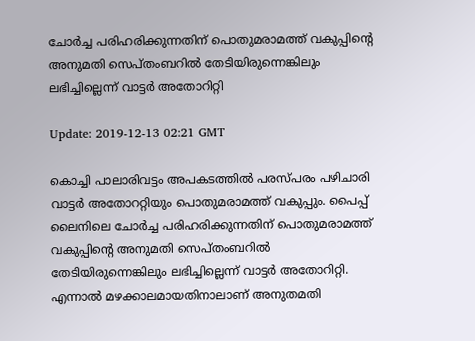ചോര്‍‌ച്ച പരിഹരിക്കുന്നതിന് പൊതുമരാമത്ത് വകുപ്പിന്റെ അനുമതി സെപ്തംബറില്‍ തേടിയിരുന്നെങ്കിലും ലഭിച്ചില്ലെന്ന് വാട്ടര്‍ അതോറിറ്റി

Update: 2019-12-13 02:21 GMT

കൊച്ചി പാലാരിവട്ടം അപകടത്തില്‍ പരസ്പരം പഴിചാരി വാട്ടര്‍ അതോററ്റിയും പൊതുമരാമത്ത് വകുപ്പും. പൈപ്പ് ലൈനിലെ ചോര്‍‌ച്ച പരിഹരിക്കുന്നതിന് പൊതുമരാമത്ത് വകുപ്പിന്റെ അനുമതി സെപ്തംബറില്‍ തേടിയിരുന്നെങ്കിലും ലഭിച്ചില്ലെന്ന് വാട്ടര്‍ അതോറിറ്റി. എന്നാല്‍ മഴക്കാലമായതിനാലാണ് അനുതമതി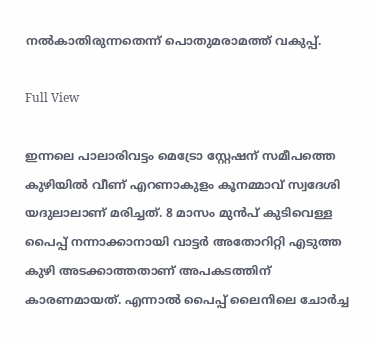നല്‍കാതിരുന്നതെന്ന് പൊതുമരാമത്ത് വകുപ്പ്.

Full View

ഇന്നലെ പാലാരിവട്ടം മെട്രോ സ്റ്റേഷന് സമീപത്തെ കുഴിയില്‍ വീണ് എറണാകുളം കൂനമ്മാവ് സ്വദേശി യദുലാലാണ് മരിച്ചത്. 8 മാസം മുന്‍പ് കുടിവെള്ള പൈപ്പ് നന്നാക്കാനായി വാട്ടർ അതോറിറ്റി എടുത്ത കുഴി അടക്കാത്തതാണ് അപകടത്തിന് കാരണമായത്. എന്നാല്‍ പൈപ്പ് ലൈനിലെ ചോര്‍‌ച്ച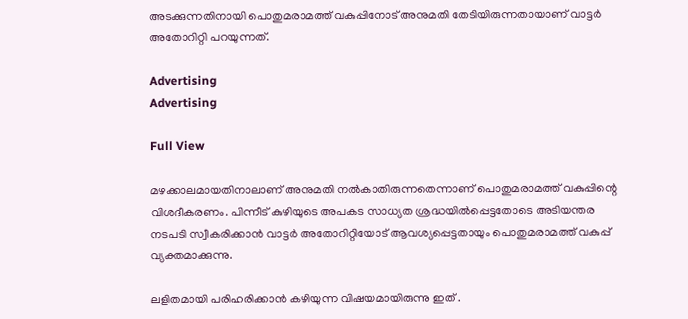അടക്കുന്നതിനായി പൊതുമരാമത്ത് വകുപ്പിനോട് അനുമതി തേടിയിരുന്നതായാണ് വാട്ടര്‍ അതോറിറ്റി പറയുന്നത്.

Advertising
Advertising

Full View

മഴക്കാലമായതിനാലാണ് അനുമതി നല്‍‌കാതിരുന്നതെന്നാണ് പൊതുമരാമത്ത് വകുപ്പിന്റെ വിശദീകരണം. പിന്നീട് കുഴിയുടെ അപകട സാധ്യത ശ്രദ്ധയില്‍പ്പെട്ടതോടെ അടിയന്തര നടപടി സ്വീകരിക്കാന്‍ വാട്ടര്‍‌ അതോറിറ്റിയോട് ആവശ്യപ്പെട്ടതായും പൊതുമരാമത്ത് വകുപ്പ് വ്യക്തമാക്കുന്നു.

ലളിതമായി പരിഹരിക്കാന്‍ കഴിയുന്ന വിഷയമായിരുന്നു ഇത് .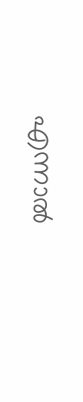എന്നാല്‍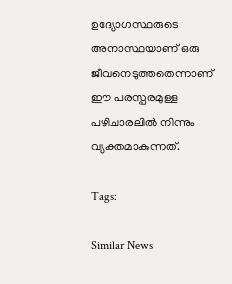ഉദ്യോഗസ്ഥരുടെ അനാസ്ഥയാണ് ഒരു ജീവനെടുത്തതെന്നാണ് ഈ പരസ്പരമുള്ള പഴിചാരലില്‍ നിന്നും വ്യക്തമാകുന്നത്.

Tags:

Similar News